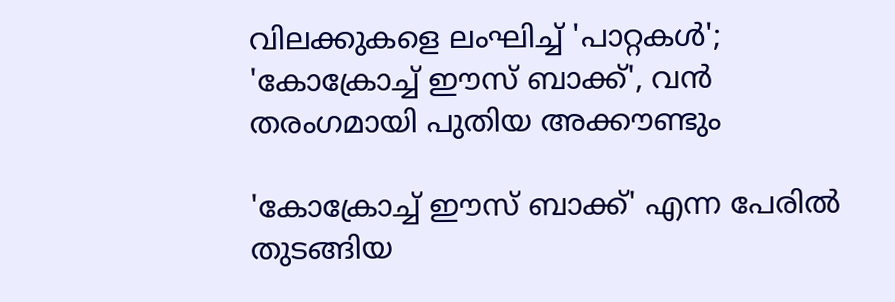വിലക്കുകളെ ലംഘിച്ച് 'പാറ്റകൾ'; 'കോക്രോച്ച് ഈസ്‌ ബാക്ക്', വൻ തരംഗമായി പുതിയ അക്കൗണ്ടും

'കോക്രോച്ച് ഈസ്‌ ബാക്ക്' എന്ന പേരിൽ തുടങ്ങിയ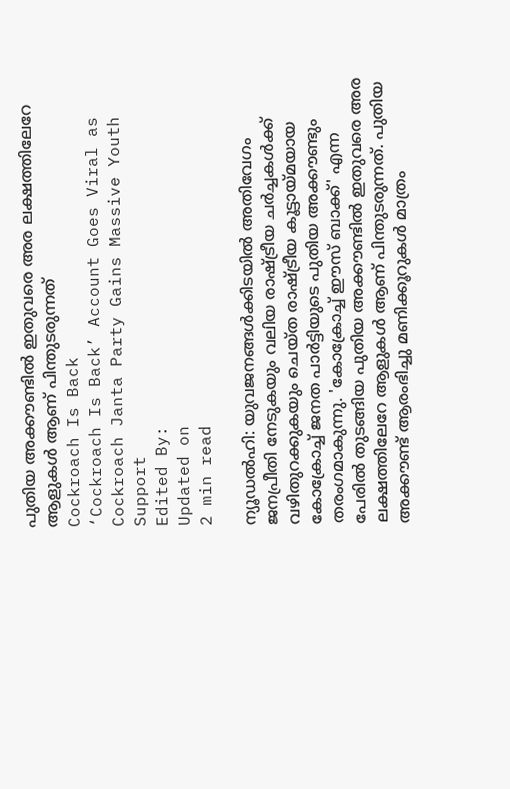പുതിയ അക്കൗണ്ടിൽ ഇതുവരെ അര ലക്ഷത്തിലേറേ ആളുകൾ ആണ് പിന്തുടരുന്നത്
Cockroach Is Back
‘Cockroach Is Back’ Account Goes Viral as Cockroach Janta Party Gains Massive Youth Support
Edited By:
Updated on
2 min read

ന്യൂഡൽഹി: യുവജനങ്ങൾക്കിടയിൽ അതിവേഗം ജനപ്രീതി നേടുകയും വലിയ രാഷ്ട്രീയ ചർച്ചകൾക്ക് വഴിതുറക്കുകയും ചെയ്ത രാഷ്ട്രീയ കൂട്ടായ്മയായ കോക്രോച്ച് ജനത പാർട്ടിയുടെ പുതിയ അക്കൗണ്ടും തരംഗമാകുന്നു. 'കോക്രോച്ച് ഈസ്‌ ബാക്ക്' എന്ന പേരിൽ തുടങ്ങിയ പുതിയ അക്കൗണ്ടിൽ ഇതുവരെ അര ലക്ഷത്തിലേറേ ആളുകൾ ആണ് പിന്തുടരുന്നത്. പുതിയ അക്കൗണ്ട് ആരംഭിച്ചു മണിക്കൂറുകൾ മാത്രം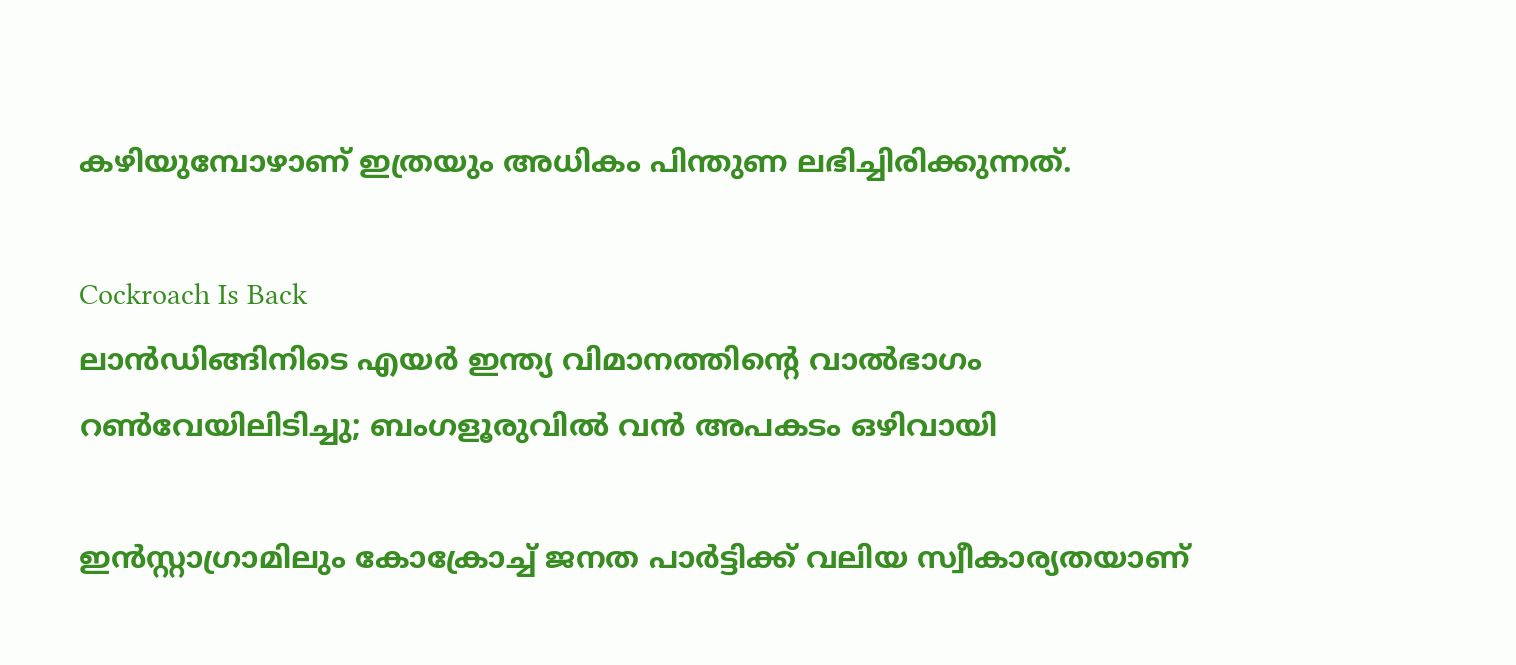കഴിയുമ്പോഴാണ് ഇത്രയും അധികം പിന്തുണ ലഭിച്ചിരിക്കുന്നത്.

Cockroach Is Back
ലാൻഡിങ്ങിനിടെ എയർ ഇന്ത്യ വിമാനത്തിന്റെ വാൽഭാഗം റൺവേയിലിടിച്ചു; ബംഗളൂരുവിൽ വൻ അപകടം ഒഴിവായി

ഇൻസ്റ്റാഗ്രാമിലും കോക്രോച്ച് ജനത പാർട്ടിക്ക് വലിയ സ്വീകാര്യതയാണ്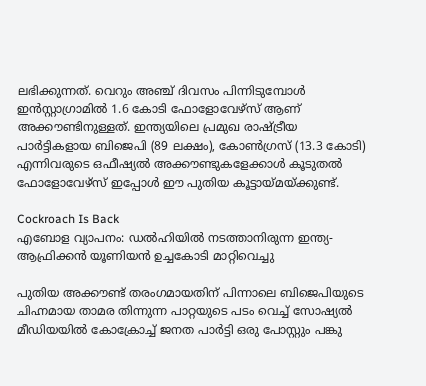ലഭിക്കുന്നത്. വെറും അഞ്ച് ദിവസം പിന്നിടുമ്പോൾ ഇൻസ്റ്റാഗ്രാമിൽ 1.6 കോടി ഫോളോവേഴ്‌സ് ആണ് അക്കൗണ്ടിനുള്ളത്. ഇന്ത്യയിലെ പ്രമുഖ രാഷ്ട്രീയ പാർട്ടികളായ ബിജെപി (89 ലക്ഷം), കോൺഗ്രസ് (13.3 കോടി) എന്നിവരുടെ ഒഫീഷ്യൽ അക്കൗണ്ടുകളേക്കാൾ കൂടുതൽ ഫോളോവേഴ്‌സ് ഇപ്പോൾ ഈ പുതിയ കൂട്ടായ്മയ്ക്കുണ്ട്.

Cockroach Is Back
എബോള വ്യാപനം: ഡല്‍ഹിയില്‍ നടത്താനിരുന്ന ഇന്ത്യ-ആഫ്രിക്കന്‍ യൂണിയന്‍ ഉച്ചകോടി മാറ്റിവെച്ചു

പുതിയ അക്കൗണ്ട് തരംഗമായതിന് പിന്നാലെ ബിജെപിയുടെ ചിഹ്നമായ താമര തിന്നുന്ന പാറ്റയുടെ പടം വെച്ച് സോഷ്യൽ മീഡിയയിൽ കോക്രോച്ച് ജനത പാർട്ടി ഒരു പോസ്റ്റും പങ്കു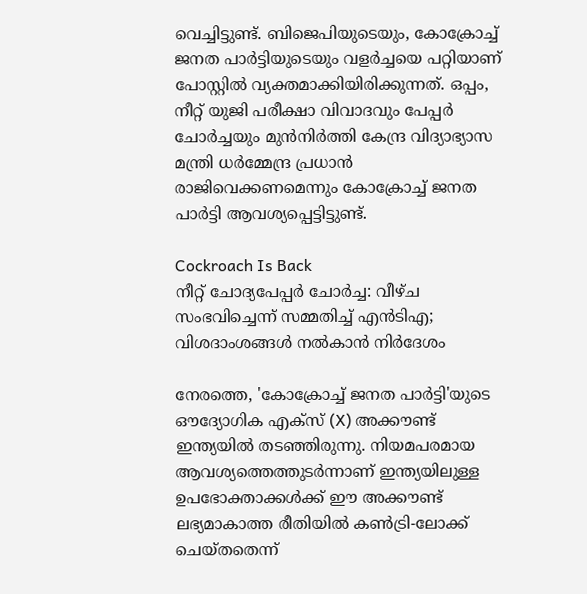വെച്ചിട്ടുണ്ട്. ബിജെപിയുടെയും, കോക്രോച്ച് ജനത പാർട്ടിയുടെയും വളർച്ചയെ പറ്റിയാണ് പോസ്റ്റിൽ വ്യക്തമാക്കിയിരിക്കുന്നത്. ഒപ്പം, നീറ്റ് യുജി പരീക്ഷാ വിവാദവും പേപ്പർ ചോർച്ചയും മുൻനിർത്തി കേന്ദ്ര വിദ്യാഭ്യാസ മന്ത്രി ധർമ്മേന്ദ്ര പ്രധാൻ രാജിവെക്കണമെന്നും കോക്രോച്ച് ജനത പാർട്ടി ആവശ്യപ്പെട്ടിട്ടുണ്ട്.

Cockroach Is Back
നീറ്റ് ചോദ്യപേപ്പര്‍ ചോര്‍ച്ച: വീഴ്ച സംഭവിച്ചെന്ന് സമ്മതിച്ച് എന്‍ടിഎ; വിശദാംശങ്ങള്‍ നല്‍കാന്‍ നിര്‍ദേശം

നേരത്തെ, 'കോക്രോച്ച് ജനത പാർട്ടി'യുടെ ഔദ്യോഗിക എക്സ് (X) അക്കൗണ്ട് ഇന്ത്യയിൽ തടഞ്ഞിരുന്നു. നിയമപരമായ ആവശ്യത്തെത്തുടർന്നാണ് ഇന്ത്യയിലുള്ള ഉപഭോക്താക്കൾക്ക് ഈ അക്കൗണ്ട് ലഭ്യമാകാത്ത രീതിയിൽ കൺട്രി-ലോക്ക് ചെയ്തതെന്ന്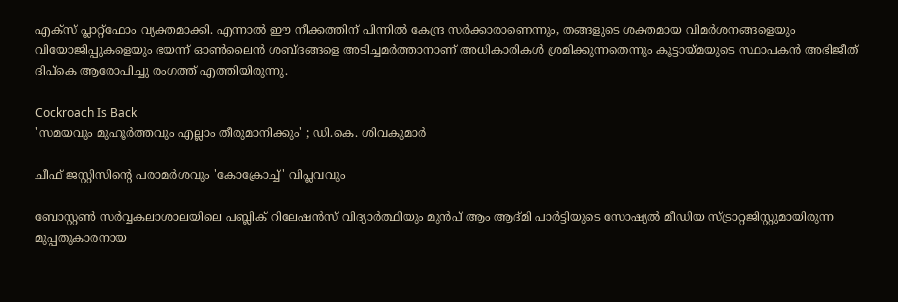എക്സ് പ്ലാറ്റ്‌ഫോം വ്യക്തമാക്കി. എന്നാൽ ഈ നീക്കത്തിന് പിന്നിൽ കേന്ദ്ര സർക്കാരാണെന്നും, തങ്ങളുടെ ശക്തമായ വിമർശനങ്ങളെയും വിയോജിപ്പുകളെയും ഭയന്ന് ഓൺലൈൻ ശബ്ദങ്ങളെ അടിച്ചമർത്താനാണ് അധികാരികൾ ശ്രമിക്കുന്നതെന്നും കൂട്ടായ്മയുടെ സ്ഥാപകൻ അഭിജീത് ദിപ്കെ ആരോപിച്ചു രംഗത്ത് എത്തിയിരുന്നു.

Cockroach Is Back
'സമയവും മുഹൂർത്തവും എല്ലാം തീരുമാനിക്കും' ; ഡി.കെ. ശിവകുമാർ

ചീഫ് ജസ്റ്റിസിന്റെ പരാമർശവും 'കോക്രോച്ച്' വിപ്ലവവും

ബോസ്റ്റൺ സർവ്വകലാശാലയിലെ പബ്ലിക് റിലേഷൻസ് വിദ്യാർത്ഥിയും മുൻപ് ആം ആദ്മി പാർട്ടിയുടെ സോഷ്യൽ മീഡിയ സ്ട്രാറ്റജിസ്റ്റുമായിരുന്ന മുപ്പതുകാരനായ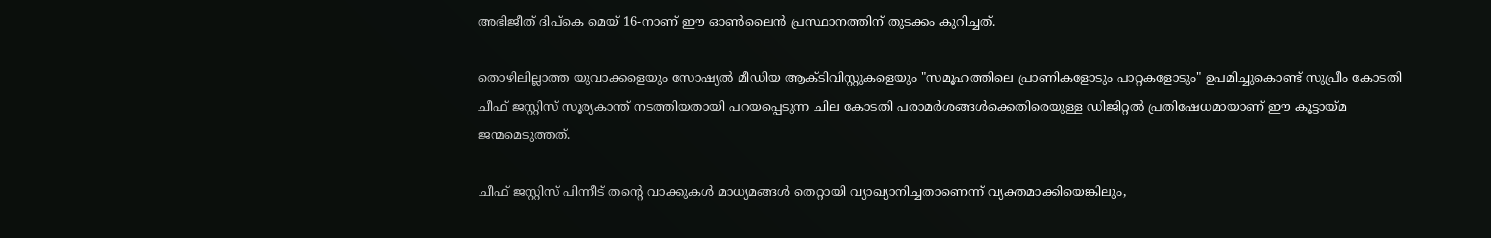അഭിജീത് ദിപ്കെ മെയ് 16-നാണ് ഈ ഓൺലൈൻ പ്രസ്ഥാനത്തിന് തുടക്കം കുറിച്ചത്.

തൊഴിലില്ലാത്ത യുവാക്കളെയും സോഷ്യൽ മീഡിയ ആക്ടിവിസ്റ്റുകളെയും "സമൂഹത്തിലെ പ്രാണികളോടും പാറ്റകളോടും" ഉപമിച്ചുകൊണ്ട് സുപ്രീം കോടതി ചീഫ് ജസ്റ്റിസ് സൂര്യകാന്ത് നടത്തിയതായി പറയപ്പെടുന്ന ചില കോടതി പരാമർശങ്ങൾക്കെതിരെയുള്ള ഡിജിറ്റൽ പ്രതിഷേധമായാണ് ഈ കൂട്ടായ്മ ജന്മമെടുത്തത്.

ചീഫ് ജസ്റ്റിസ് പിന്നീട് തന്റെ വാക്കുകൾ മാധ്യമങ്ങൾ തെറ്റായി വ്യാഖ്യാനിച്ചതാണെന്ന് വ്യക്തമാക്കിയെങ്കിലും,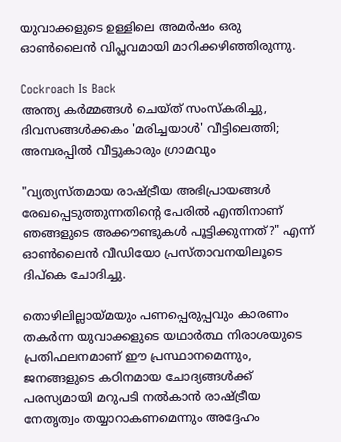യുവാക്കളുടെ ഉള്ളിലെ അമർഷം ഒരു ഓൺലൈൻ വിപ്ലവമായി മാറിക്കഴിഞ്ഞിരുന്നു.

Cockroach Is Back
അന്ത്യ കര്‍മ്മങ്ങള്‍ ചെയ്ത് സംസ്‌കരിച്ചു, ദിവസങ്ങള്‍ക്കകം 'മരിച്ചയാള്‍' വീട്ടിലെത്തി; അമ്പരപ്പില്‍ വീട്ടുകാരും ഗ്രാമവും

"വ്യത്യസ്തമായ രാഷ്ട്രീയ അഭിപ്രായങ്ങൾ രേഖപ്പെടുത്തുന്നതിന്റെ പേരിൽ എന്തിനാണ് ഞങ്ങളുടെ അക്കൗണ്ടുകൾ പൂട്ടിക്കുന്നത്?" എന്ന് ഓൺലൈൻ വീഡിയോ പ്രസ്താവനയിലൂടെ ദിപ്കെ ചോദിച്ചു.

തൊഴിലില്ലായ്മയും പണപ്പെരുപ്പവും കാരണം തകർന്ന യുവാക്കളുടെ യഥാർത്ഥ നിരാശയുടെ പ്രതിഫലനമാണ് ഈ പ്രസ്ഥാനമെന്നും, ജനങ്ങളുടെ കഠിനമായ ചോദ്യങ്ങൾക്ക് പരസ്യമായി മറുപടി നൽകാൻ രാഷ്ട്രീയ നേതൃത്വം തയ്യാറാകണമെന്നും അദ്ദേഹം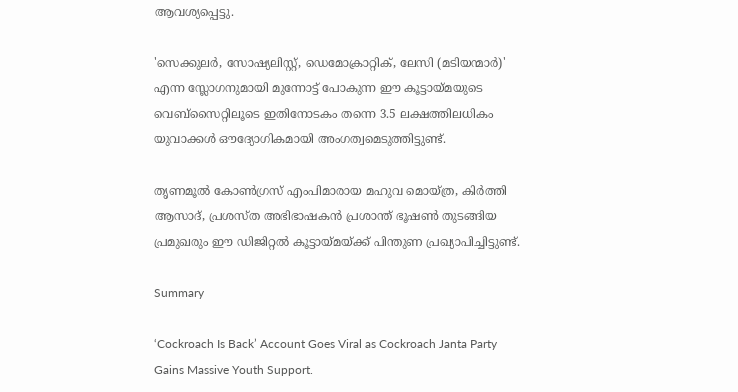ആവശ്യപ്പെട്ടു.

'സെക്കുലർ, സോഷ്യലിസ്റ്റ്, ഡെമോക്രാറ്റിക്, ലേസി (മടിയന്മാർ)' എന്ന സ്ലോഗനുമായി മുന്നോട്ട് പോകുന്ന ഈ കൂട്ടായ്മയുടെ വെബ്‌സൈറ്റിലൂടെ ഇതിനോടകം തന്നെ 3.5 ലക്ഷത്തിലധികം യുവാക്കൾ ഔദ്യോഗികമായി അംഗത്വമെടുത്തിട്ടുണ്ട്.

തൃണമൂൽ കോൺഗ്രസ് എംപിമാരായ മഹുവ മൊയ്ത്ര, കിർത്തി ആസാദ്, പ്രശസ്ത അഭിഭാഷകൻ പ്രശാന്ത് ഭൂഷൺ തുടങ്ങിയ പ്രമുഖരും ഈ ഡിജിറ്റൽ കൂട്ടായ്മയ്ക്ക് പിന്തുണ പ്രഖ്യാപിച്ചിട്ടുണ്ട്.

Summary

‘Cockroach Is Back’ Account Goes Viral as Cockroach Janta Party Gains Massive Youth Support.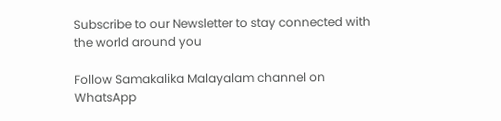Subscribe to our Newsletter to stay connected with the world around you

Follow Samakalika Malayalam channel on WhatsApp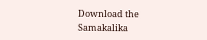Download the Samakalika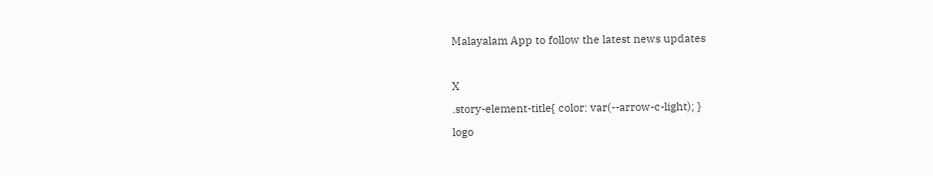Malayalam App to follow the latest news updates

X
.story-element-title{ color: var(--arrow-c-light); }
logo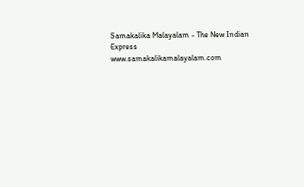Samakalika Malayalam - The New Indian Express
www.samakalikamalayalam.com